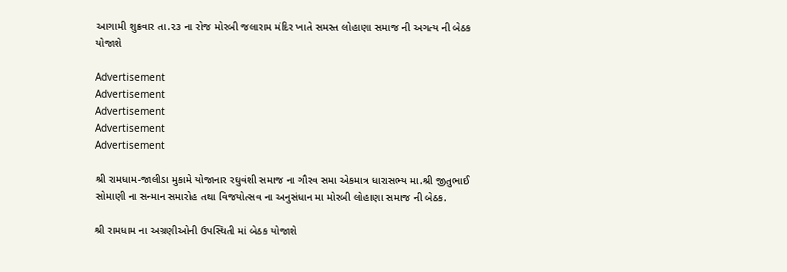આગામી શુક્રવાર તા.૨૩ ના રોજ મોરબી જલારામ મંદિર ખાતે સમસ્ત લોહાણા સમાજ ની અગત્ય ની બેઠક યોજાશે

Advertisement
Advertisement
Advertisement
Advertisement
Advertisement

શ્રી રામધામ-જાલીડા મુકામે યોજાનાર રઘુવંશી સમાજ ના ગૌરવ સમા એકમાત્ર ધારાસભ્ય મા.શ્રી જીતુભાઈ સોમાણી ના સન્માન સમારોહ તથા વિજયોત્સવ ના અનુસંધાન મા મોરબી લોહાણા સમાજ ની બેઠક.

શ્રી રામધામ ના અગ્રણીઓની ઉપસ્થિતી માં બેઠક યોજાશે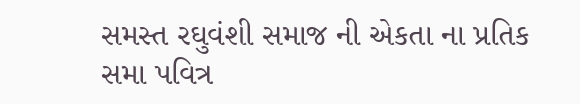સમસ્ત રઘુવંશી સમાજ ની એકતા ના પ્રતિક સમા પવિત્ર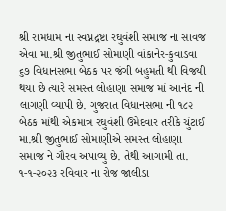શ્રી રામધામ ના સ્વપ્નદ્રષ્ટા રઘુવંશી સમાજ ના સાવજ એવા મા.શ્રી જીતુભાઈ સોમાણી વાંકાનેર-કુવાડવા ૬૭ વિધાનસભા બેઠક પર જંગી બહુમતી થી વિજયી થયા છે ત્યારે સમસ્ત લોહાણા સમાજ માં આનંદ ની લાગણી વ્યાપી છે. ગુજરાત વિધાનસભા ની ૧૮૨ બેઠક માંથી એકમાત્ર રઘુવંશી ઉમેદવાર તરીકે ચુંટાઈ મા.શ્રી જીતુભાઈ સોમાણીએ સમસ્ત લોહાણા સમાજ ને ગૌરવ અપાવ્યુ છે. તેથી આગામી તા. ૧-૧-૨૦૨૩ રવિવાર ના રોજ જાલીડા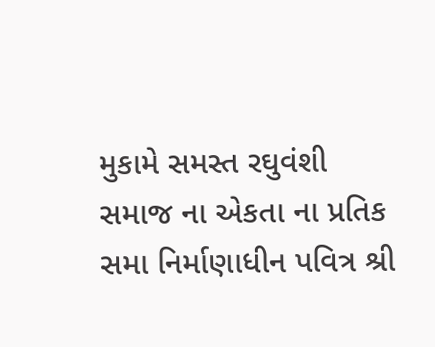મુકામે સમસ્ત રઘુવંશી સમાજ ના એકતા ના પ્રતિક સમા નિર્માણાધીન પવિત્ર શ્રી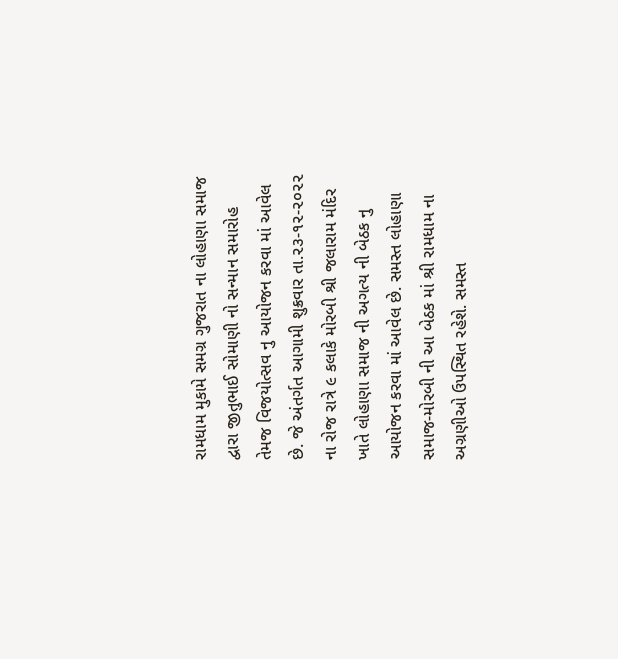રામધામ મુકામે સમગ્ર ગુજરાત ના લોહાણા સમાજ દ્વારા જીતુભાઈ સોમાણી નો સન્માન સમારોહ તેમજ વિજયોત્સવ નુ આયોજન કરવા માં આવેલ છે. જે અંતર્ગત આગામી શુક્રવાર તા.૨૩-૧૨-૨૦૨૨ ના રોજ રાત્રે ૯ કલાકે મોરબી શ્રી જલારામ મંદિર ખાતે લોહાણા સમાજ ની અગત્ય ની બેઠક નુ આયોજન કરવા માં આવેલ છે. સમસ્ત લોહાણા સમાજ-મોરબી ની આ બેઠક માં શ્રી રામધામ ના અગ્રણીઓ ઉપસ્થિત રહેશે. સમસ્ત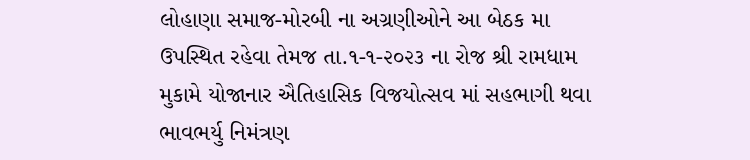લોહાણા સમાજ-મોરબી ના અગ્રણીઓને આ બેઠક મા ઉપસ્થિત રહેવા તેમજ તા.૧-૧-૨૦૨૩ ના રોજ શ્રી રામધામ મુકામે યોજાનાર ઐતિહાસિક વિજયોત્સવ માં સહભાગી થવા ભાવભર્યુ નિમંત્રણ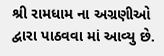શ્રી રામધામ ના અગ્રણીઓ દ્વારા પાઠવવા માં આવ્યુ છે.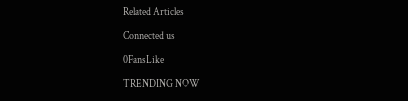Related Articles

Connected us

0FansLike

TRENDING NOW